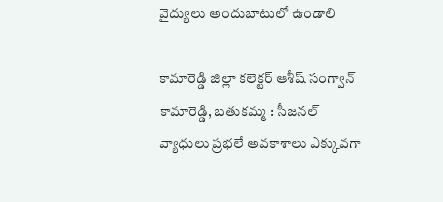వైద్యులు అందుబాటులో ఉండాలి

కామారెడ్డి జిల్లా కలెక్టర్ ఆశీష్ సంగ్వాన్   కామారెడ్డి, బతుకమ్మ : సీజనల్ వ్యాధులు ప్రభలే అవకాశాలు ఎక్కువగా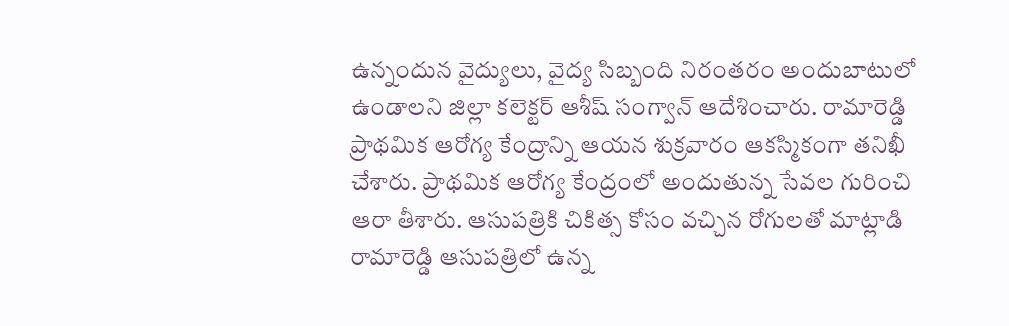ఉన్నందున వైద్యులు, వైద్య సిబ్బంది నిరంతరం అందుబాటులో ఉండాలని జిల్లా కలెక్టర్ ఆశీష్ సంగ్వాన్ ఆదేశించారు. రామారెడ్డి ప్రాథమిక ఆరోగ్య కేంద్రాన్ని ఆయన శుక్రవారం ఆకస్మికంగా తనిఖీ చేశారు. ప్రాథమిక ఆరోగ్య కేంద్రంలో అందుతున్న సేవల గురించి ఆరా తీశారు. ఆసుపత్రికి చికిత్స కోసం వచ్చిన రోగులతో మాట్లాడి రామారెడ్డి ఆసుపత్రిలో ఉన్న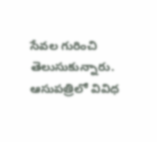సేవల గురించి తెలుసుకున్నారు. ఆసుపత్రిలో వివిధ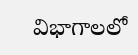విభాగాలలో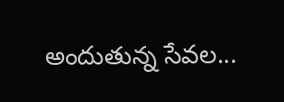అందుతున్న సేవల...